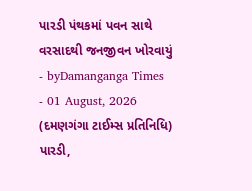પારડી પંથકમાં પવન સાથે વરસાદથી જનજીવન ખોરવાયું
- byDamanganga Times
- 01 August, 2026
(દમણગંગા ટાઈમ્સ પ્રતિનિધિ)
પારડી,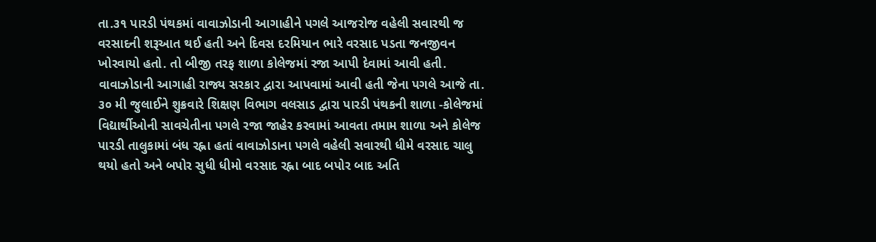તા.૩૧ પારડી પંથકમાં વાવાઝોડાની આગાહીને પગલે આજરોજ વહેલી સવારથી જ વરસાદની શરૂઆત થઈ હતી અને દિવસ દરમિયાન ભારે વરસાદ પડતા જનજીવન ખોરવાયો હતો. તો બીજી તરફ શાળા કોલેજમાં રજા આપી દેવામાં આવી હતી. વાવાઝોડાની આગાહી રાજ્ય સરકાર દ્વારા આપવામાં આવી હતી જેના પગલે આજે તા. ૩૦ મી જુલાઈને શુક્રવારે શિક્ષણ વિભાગ વલસાડ દ્વારા પારડી પંથકની શાળા -કોલેજમાં વિદ્યાર્થીઓની સાવચેતીના પગલે રજા જાહેર કરવામાં આવતા તમામ શાળા અને કોલેજ પારડી તાલુકામાં બંધ રહ્ના હતાં વાવાઝોડાના પગલે વહેલી સવારથી ધીમે વરસાદ ચાલુ થયો હતો અને બપોર સુધી ધીમો વરસાદ રહ્ના બાદ બપોર બાદ અતિ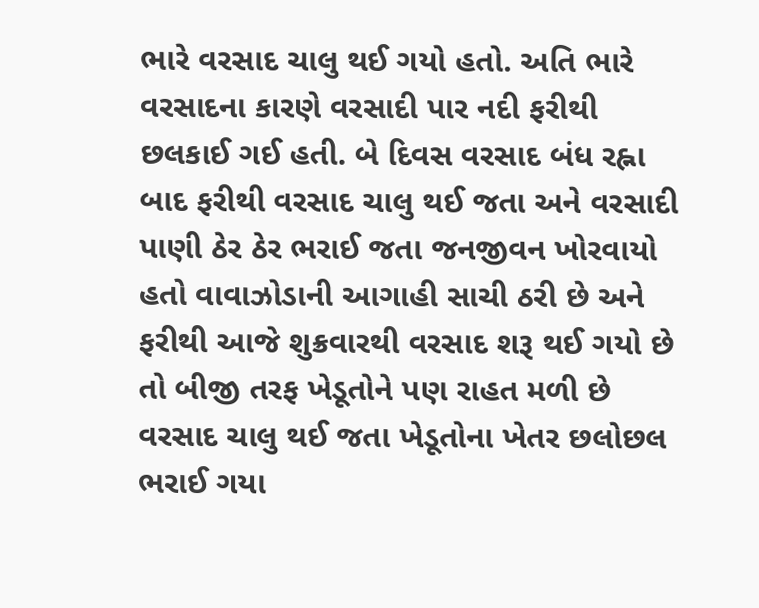ભારે વરસાદ ચાલુ થઈ ગયો હતો. અતિ ભારે વરસાદના કારણે વરસાદી પાર નદી ફરીથી છલકાઈ ગઈ હતી. બે દિવસ વરસાદ બંધ રહ્ના બાદ ફરીથી વરસાદ ચાલુ થઈ જતા અને વરસાદી પાણી ઠેર ઠેર ભરાઈ જતા જનજીવન ખોરવાયો હતો વાવાઝોડાની આગાહી સાચી ઠરી છે અને ફરીથી આજે શુક્રવારથી વરસાદ શરૂ થઈ ગયો છે તો બીજી તરફ ખેડૂતોને પણ રાહત મળી છે વરસાદ ચાલુ થઈ જતા ખેડૂતોના ખેતર છલોછલ ભરાઈ ગયા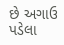છે અગાઉ પડેલા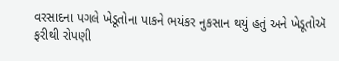વરસાદના પગલે ખેડૂતોના પાકને ભયંકર નુકસાન થયું હતું અને ખેડૂતોઍ ફરીથી રોપણી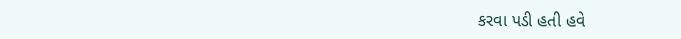કરવા પડી હતી હવે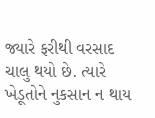જ્યારે ફરીથી વરસાદ ચાલુ થયો છે. ત્યારે ખેડૂતોને નુકસાન ન થાય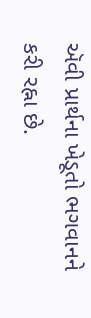ઍવી પ્રાર્થના ખેડૂતો ભગવાનને કરી રહ્ના છે.